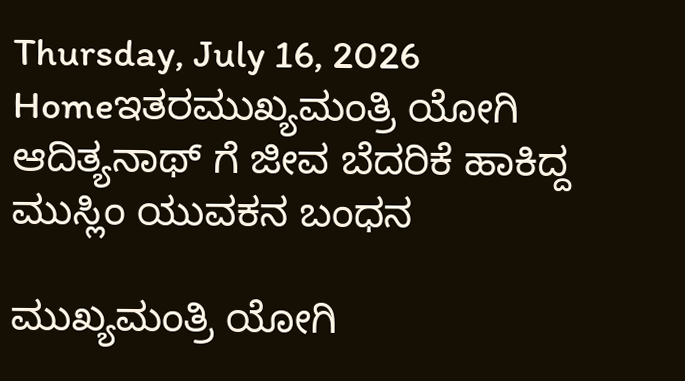Thursday, July 16, 2026
Homeಇತರಮುಖ್ಯಮಂತ್ರಿ ಯೋಗಿ ಆದಿತ್ಯನಾಥ್ ಗೆ ಜೀವ ಬೆದರಿಕೆ ಹಾಕಿದ್ದ ಮುಸ್ಲಿಂ ಯುವಕನ ಬಂಧನ

ಮುಖ್ಯಮಂತ್ರಿ ಯೋಗಿ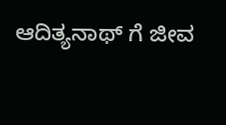ಆದಿತ್ಯನಾಥ್ ಗೆ ಜೀವ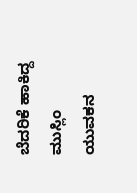ಬೆದರಿಕೆ ಹಾಕಿದ್ದ ಮುಸ್ಲಿಂ ಯುವಕನ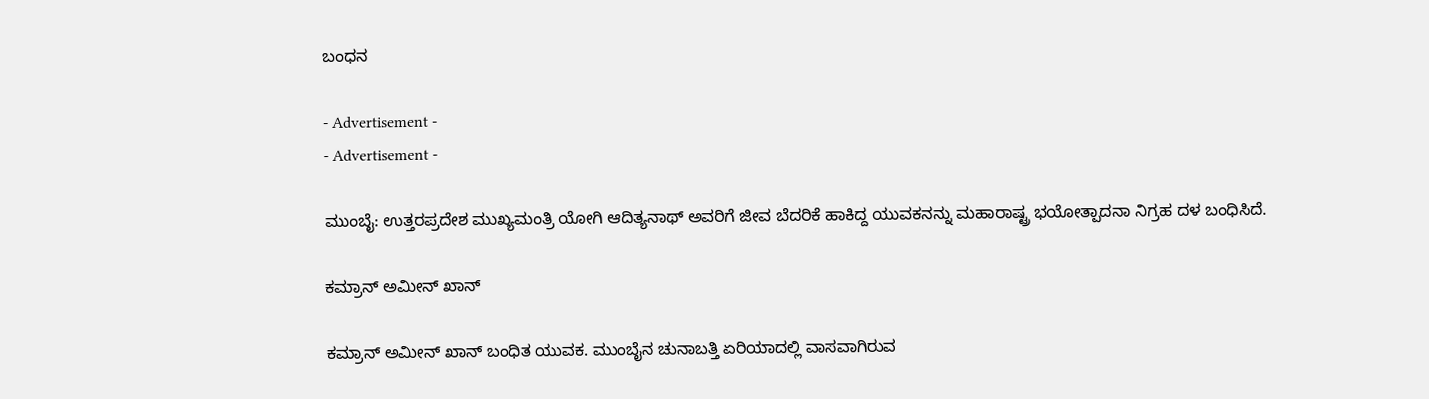ಬಂಧನ

- Advertisement -
- Advertisement -

ಮುಂಬೈ: ಉತ್ತರಪ್ರದೇಶ ಮುಖ್ಯಮಂತ್ರಿ ಯೋಗಿ ಆದಿತ್ಯನಾಥ್ ಅವರಿಗೆ ಜೀವ ಬೆದರಿಕೆ ಹಾಕಿದ್ದ ಯುವಕನನ್ನು ಮಹಾರಾಷ್ಟ್ರ ಭಯೋತ್ಪಾದನಾ ನಿಗ್ರಹ ದಳ ಬಂಧಿಸಿದೆ.

ಕಮ್ರಾನ್ ಅಮೀನ್ ಖಾನ್

ಕಮ್ರಾನ್ ಅಮೀನ್ ಖಾನ್ ಬಂಧಿತ ಯುವಕ. ಮುಂಬೈನ ಚುನಾಬತ್ತಿ ಏರಿಯಾದಲ್ಲಿ ವಾಸವಾಗಿರುವ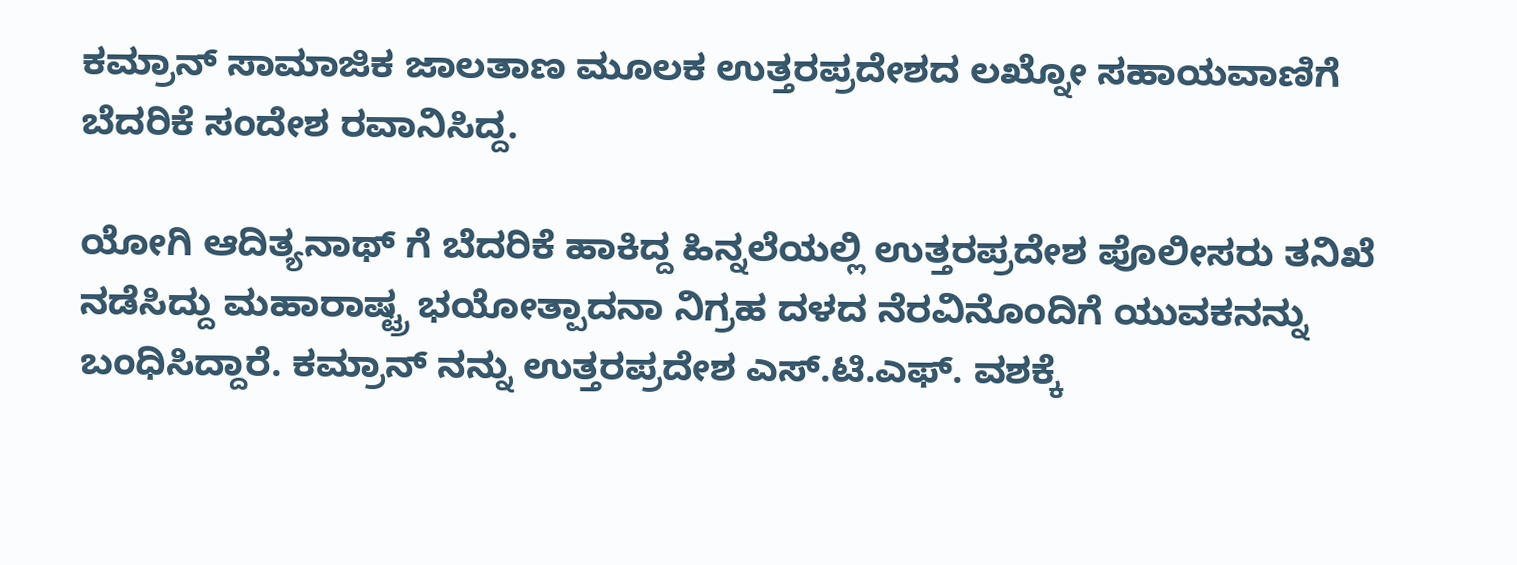ಕಮ್ರಾನ್ ಸಾಮಾಜಿಕ ಜಾಲತಾಣ ಮೂಲಕ ಉತ್ತರಪ್ರದೇಶದ ಲಖ್ನೋ ಸಹಾಯವಾಣಿಗೆ ಬೆದರಿಕೆ ಸಂದೇಶ ರವಾನಿಸಿದ್ದ.

ಯೋಗಿ ಆದಿತ್ಯನಾಥ್ ಗೆ ಬೆದರಿಕೆ ಹಾಕಿದ್ದ ಹಿನ್ನಲೆಯಲ್ಲಿ ಉತ್ತರಪ್ರದೇಶ ಪೊಲೀಸರು ತನಿಖೆ ನಡೆಸಿದ್ದು ಮಹಾರಾಷ್ಟ್ರ ಭಯೋತ್ಪಾದನಾ ನಿಗ್ರಹ ದಳದ ನೆರವಿನೊಂದಿಗೆ ಯುವಕನನ್ನು ಬಂಧಿಸಿದ್ದಾರೆ. ಕಮ್ರಾನ್ ನನ್ನು ಉತ್ತರಪ್ರದೇಶ ಎಸ್.ಟಿ.ಎಫ್. ವಶಕ್ಕೆ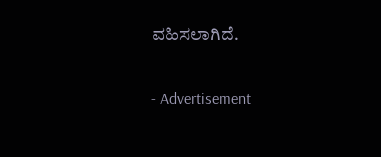ವಹಿಸಲಾಗಿದೆ.

- Advertisement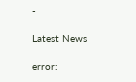-

Latest News

error: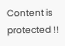Content is protected !!